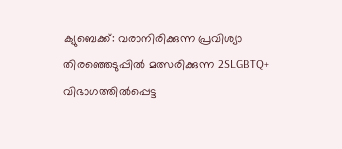ക്യുബെക്ക്: വരാനിരിക്കുന്ന പ്രവിശ്യാ തിരഞ്ഞെടുപ്പിൽ മത്സരിക്കുന്ന 2SLGBTQ+ വിഭാഗത്തിൽപ്പെട്ട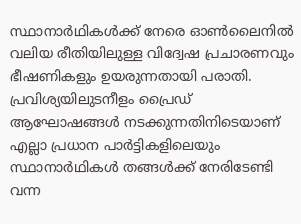സ്ഥാനാർഥികൾക്ക് നേരെ ഓൺലൈനിൽ വലിയ രീതിയിലുള്ള വിദ്വേഷ പ്രചാരണവും ഭീഷണികളും ഉയരുന്നതായി പരാതി. പ്രവിശ്യയിലുടനീളം പ്രൈഡ് ആഘോഷങ്ങൾ നടക്കുന്നതിനിടെയാണ് എല്ലാ പ്രധാന പാർട്ടികളിലെയും സ്ഥാനാർഥികൾ തങ്ങൾക്ക് നേരിടേണ്ടി വന്ന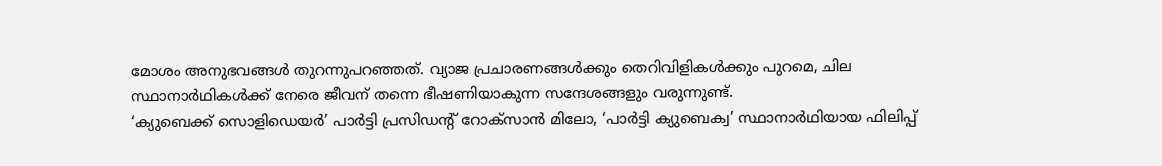മോശം അനുഭവങ്ങൾ തുറന്നുപറഞ്ഞത്. വ്യാജ പ്രചാരണങ്ങൾക്കും തെറിവിളികൾക്കും പുറമെ, ചില സ്ഥാനാർഥികൾക്ക് നേരെ ജീവന് തന്നെ ഭീഷണിയാകുന്ന സന്ദേശങ്ങളും വരുന്നുണ്ട്.
‘ക്യുബെക്ക് സൊളിഡെയർ’ പാർട്ടി പ്രസിഡന്റ് റോക്സാൻ മിലോ, ‘പാർട്ടി ക്യുബെക്വ’ സ്ഥാനാർഥിയായ ഫിലിപ്പ്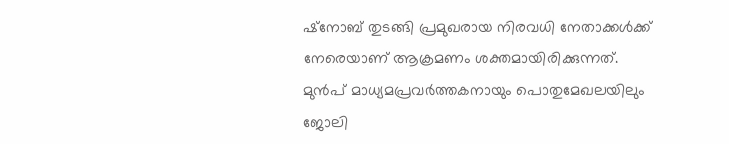ഷ്നോബ് തുടങ്ങി പ്രമുഖരായ നിരവധി നേതാക്കൾക്ക് നേരെയാണ് ആക്രമണം ശക്തമായിരിക്കുന്നത്. മുൻപ് മാധ്യമപ്രവർത്തകനായും പൊതുമേഖലയിലും ജോലി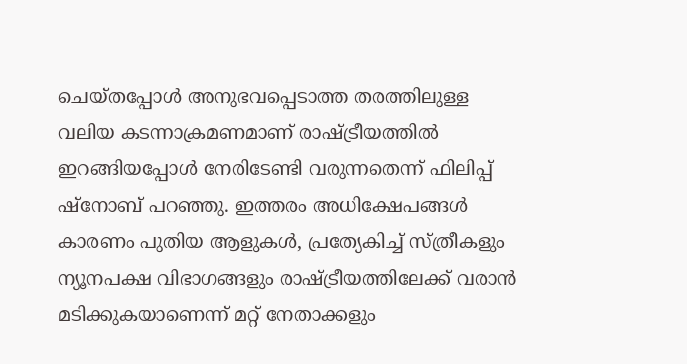ചെയ്തപ്പോൾ അനുഭവപ്പെടാത്ത തരത്തിലുള്ള വലിയ കടന്നാക്രമണമാണ് രാഷ്ട്രീയത്തിൽ ഇറങ്ങിയപ്പോൾ നേരിടേണ്ടി വരുന്നതെന്ന് ഫിലിപ്പ് ഷ്നോബ് പറഞ്ഞു. ഇത്തരം അധിക്ഷേപങ്ങൾ കാരണം പുതിയ ആളുകൾ, പ്രത്യേകിച്ച് സ്ത്രീകളും ന്യൂനപക്ഷ വിഭാഗങ്ങളും രാഷ്ട്രീയത്തിലേക്ക് വരാൻ മടിക്കുകയാണെന്ന് മറ്റ് നേതാക്കളും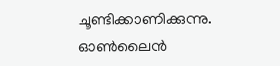ചൂണ്ടിക്കാണിക്കുന്നു.
ഓൺലൈൻ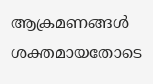ആക്രമണങ്ങൾ ശക്തമായതോടെ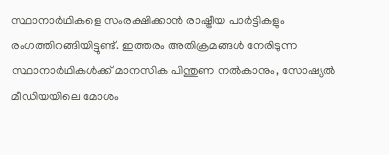സ്ഥാനാർഥികളെ സംരക്ഷിക്കാൻ രാഷ്ട്രീയ പാർട്ടികളും രംഗത്തിറങ്ങിയിട്ടുണ്ട്. ഇത്തരം അതിക്രമങ്ങൾ നേരിടുന്ന സ്ഥാനാർഥികൾക്ക് മാനസിക പിന്തുണ നൽകാനും, സോഷ്യൽ മീഡിയയിലെ മോശം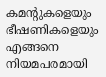കമന്റുകളെയും ഭീഷണികളെയും എങ്ങനെ നിയമപരമായി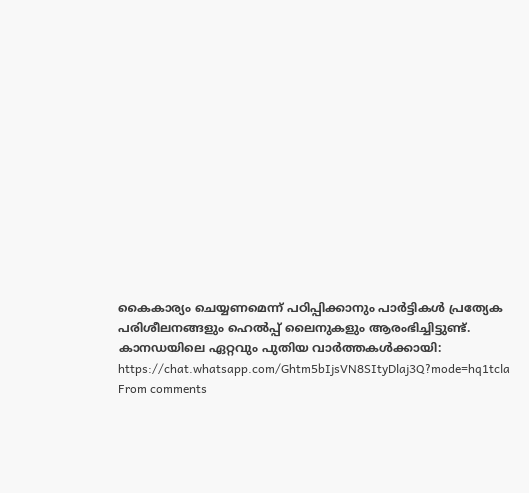കൈകാര്യം ചെയ്യണമെന്ന് പഠിപ്പിക്കാനും പാർട്ടികൾ പ്രത്യേക പരിശീലനങ്ങളും ഹെൽപ്പ് ലൈനുകളും ആരംഭിച്ചിട്ടുണ്ട്.
കാനഡയിലെ ഏറ്റവും പുതിയ വാർത്തകൾക്കായി: https://chat.whatsapp.com/Ghtm5bIjsVN8SItyDlaj3Q?mode=hq1tcla
From comments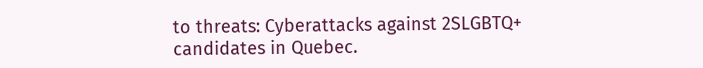to threats: Cyberattacks against 2SLGBTQ+ candidates in Quebec.